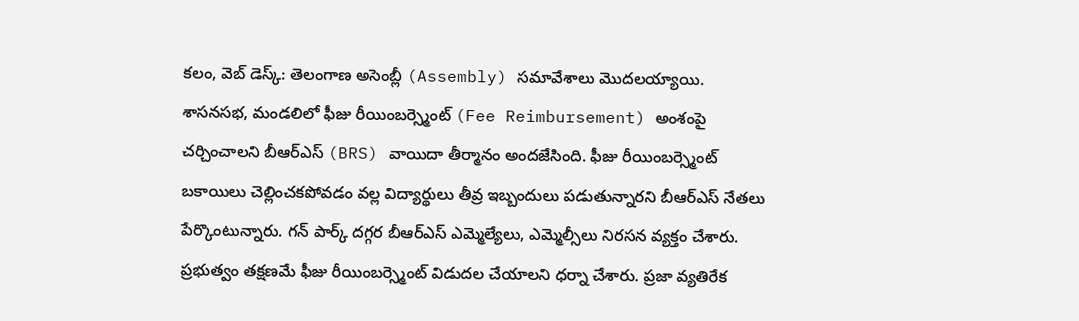కలం, వెబ్ డెస్క్: తెలంగాణ అసెంబ్లీ (Assembly) సమావేశాలు మొదలయ్యాయి. శాసనసభ, మండలిలో ఫీజు రీయింబర్స్మెంట్ (Fee Reimbursement) అంశంపై చర్చించాలని బీఆర్ఎస్ (BRS) వాయిదా తీర్మానం అందజేసింది. ఫీజు రీయింబర్స్మెంట్ బకాయిలు చెల్లించకపోవడం వల్ల విద్యార్థులు తీవ్ర ఇబ్బందులు పడుతున్నారని బీఆర్ఎస్ నేతలు పేర్కొంటున్నారు. గన్ పార్క్ దగ్గర బీఆర్ఎస్ ఎమ్మెల్యేలు, ఎమ్మెల్సీలు నిరసన వ్యక్తం చేశారు. ప్రభుత్వం తక్షణమే ఫీజు రీయింబర్స్మెంట్ విడుదల చేయాలని ధర్నా చేశారు. ప్రజా వ్యతిరేక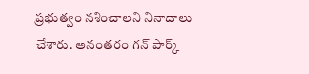ప్రభుత్వం నశించాలని నినాదాలు చేశారు. అనంతరం గన్ పార్క్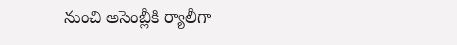నుంచి అసెంబ్లీకి ర్యాలీగా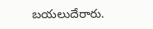బయలుదేరారు.